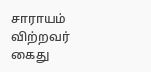சாராயம் விற்றவர் கைது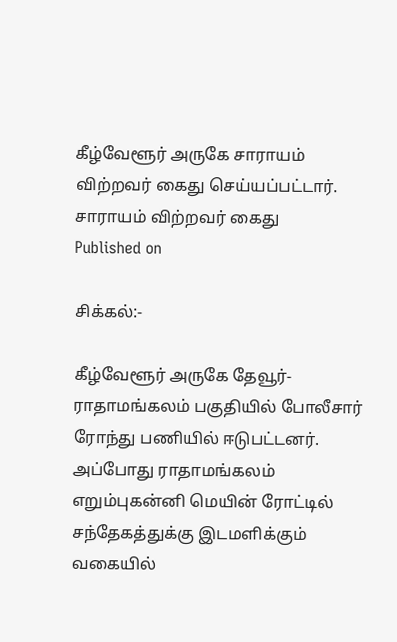கீழ்வேளூர் அருகே சாராயம் விற்றவர் கைது செய்யப்பட்டார்.
சாராயம் விற்றவர் கைது
Published on

சிக்கல்:-

கீழ்வேளூர் அருகே தேவூர்- ராதாமங்கலம் பகுதியில் போலீசார் ரோந்து பணியில் ஈடுபட்டனர். அப்போது ராதாமங்கலம் எறும்புகன்னி மெயின் ரோட்டில் சந்தேகத்துக்கு இடமளிக்கும் வகையில்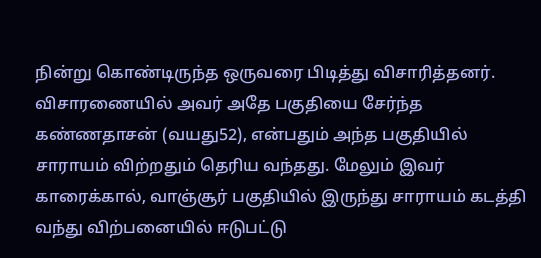நின்று கொண்டிருந்த ஒருவரை பிடித்து விசாரித்தனர். விசாரணையில் அவர் அதே பகுதியை சேர்ந்த கண்ணதாசன் (வயது52), என்பதும் அந்த பகுதியில் சாராயம் விற்றதும் தெரிய வந்தது. மேலும் இவர் காரைக்கால், வாஞ்சூர் பகுதியில் இருந்து சாராயம் கடத்தி வந்து விற்பனையில் ஈடுபட்டு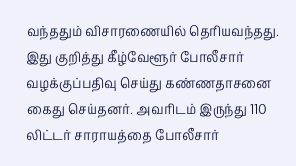வந்ததும் விசாரணையில் தெரியவந்தது. இது குறித்து கீழ்வேளூர் போலீசார் வழக்குப்பதிவு செய்து கண்ணதாசனை கைது செய்தனர். அவரிடம் இருந்து 110 லிட்டர் சாராயத்தை போலீசார்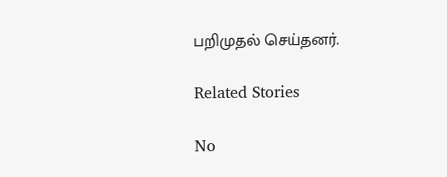பறிமுதல் செய்தனர்.

Related Stories

No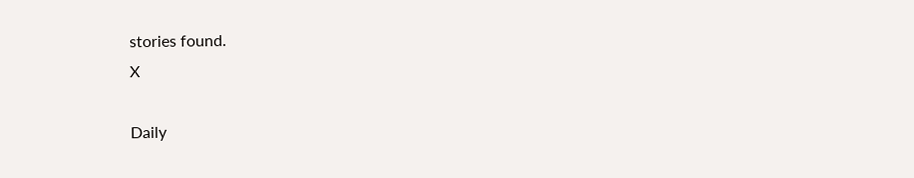stories found.
X

Daily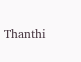Thanthi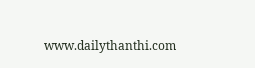www.dailythanthi.com